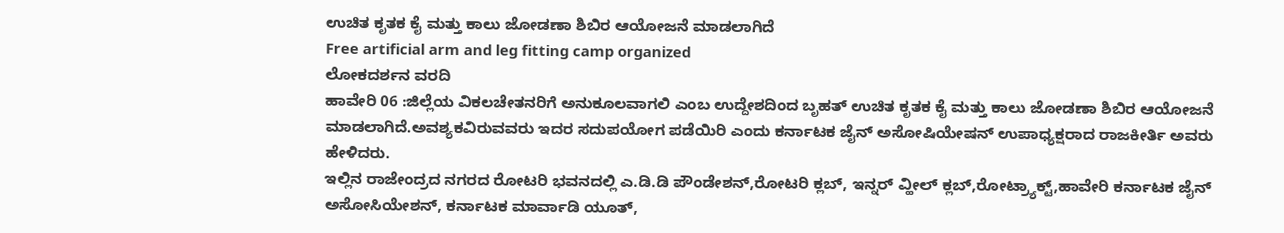ಉಚಿತ ಕೃತಕ ಕೈ ಮತ್ತು ಕಾಲು ಜೋಡಣಾ ಶಿಬಿರ ಆಯೋಜನೆ ಮಾಡಲಾಗಿದೆ
Free artificial arm and leg fitting camp organized
ಲೋಕದರ್ಶನ ವರದಿ
ಹಾವೇರಿ 06 :ಜಿಲ್ಲೆಯ ವಿಕಲಚೇತನರಿಗೆ ಅನುಕೂಲವಾಗಲಿ ಎಂಬ ಉದ್ದೇಶದಿಂದ ಬೃಹತ್ ಉಚಿತ ಕೃತಕ ಕೈ ಮತ್ತು ಕಾಲು ಜೋಡಣಾ ಶಿಬಿರ ಆಯೋಜನೆ ಮಾಡಲಾಗಿದೆ.ಅವಶ್ಯಕವಿರುವವರು ಇದರ ಸದುಪಯೋಗ ಪಡೆಯಿರಿ ಎಂದು ಕರ್ನಾಟಕ ಜೈನ್ ಅಸೋಷಿಯೇಷನ್ ಉಪಾಧ್ಯಕ್ಷರಾದ ರಾಜಕೀರ್ತಿ ಅವರು ಹೇಳಿದರು.
ಇಲ್ಲಿನ ರಾಜೇಂದ್ರದ ನಗರದ ರೋಟರಿ ಭವನದಲ್ಲಿ ಎ.ಡಿ.ಡಿ ಪೌಂಡೇಶನ್,ರೋಟರಿ ಕ್ಲಬ್, ಇನ್ನರ್ ವ್ಹೀಲ್ ಕ್ಲಬ್,ರೋಟ್ರ್ಯಾಕ್ಟ್,ಹಾವೇರಿ ಕರ್ನಾಟಕ ಜೈನ್ ಅಸೋಸಿಯೇಶನ್, ಕರ್ನಾಟಕ ಮಾರ್ವಾಡಿ ಯೂತ್,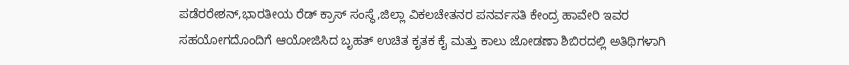ಪಡೆರರೇಶನ್,ಭಾರತೀಯ ರೆಡ್ ಕ್ರಾಸ್ ಸಂಸ್ಥೆ,ಜಿಲ್ಲಾ ವಿಕಲಚೇತನರ ಪನರ್ವಸತಿ ಕೇಂದ್ರ ಹಾವೇರಿ ಇವರ ಸಹಯೋಗದೊಂದಿಗೆ ಆಯೋಜಿಸಿದ ಬೃಹತ್ ಉಚಿತ ಕೃತಕ ಕೈ ಮತ್ತು ಕಾಲು ಜೋಡಣಾ ಶಿಬಿರದಲ್ಲಿ ಅತಿಥಿಗಳಾಗಿ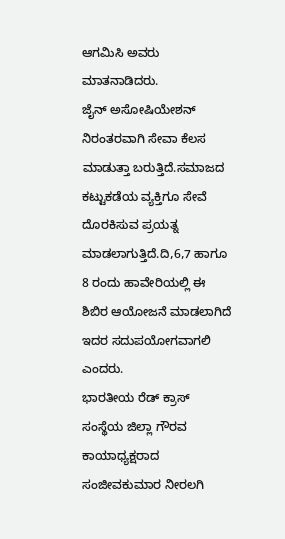ಆಗಮಿಸಿ ಅವರು ಮಾತನಾಡಿದರು.
ಜೈನ್ ಅಸೋಷಿಯೇಶನ್ ನಿರಂತರವಾಗಿ ಸೇವಾ ಕೆಲಸ ಮಾಡುತ್ತಾ ಬರುತ್ತಿದೆ.ಸಮಾಜದ ಕಟ್ಟುಕಡೆಯ ವ್ಯಕ್ತಿಗೂ ಸೇವೆ ದೊರಕಿಸುವ ಪ್ರಯತ್ನ ಮಾಡಲಾಗುತ್ತಿದೆ.ದಿ,6,7 ಹಾಗೂ 8 ರಂದು ಹಾವೇರಿಯಲ್ಲಿ ಈ ಶಿಬಿರ ಆಯೋಜನೆ ಮಾಡಲಾಗಿದೆ ಇದರ ಸದುಪಯೋಗವಾಗಲಿ ಎಂದರು.
ಭಾರತೀಯ ರೆಡ್ ಕ್ರಾಸ್ ಸಂಸ್ಥೆಯ ಜಿಲ್ಲಾ ಗೌರವ ಕಾಯಾಧ್ಯಕ್ಷರಾದ ಸಂಜೀವಕುಮಾರ ನೀರಲಗಿ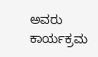ಅವರು ಕಾರ್ಯಕ್ರಮ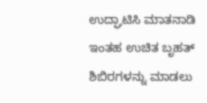ಉದ್ಘಾಟಿಸಿ ಮಾತನಾಡಿ ಇಂತಹ ಉಚಿತ ಬೃಹತ್ ಶಿಬಿರಗಳನ್ನು ಮಾಡಲು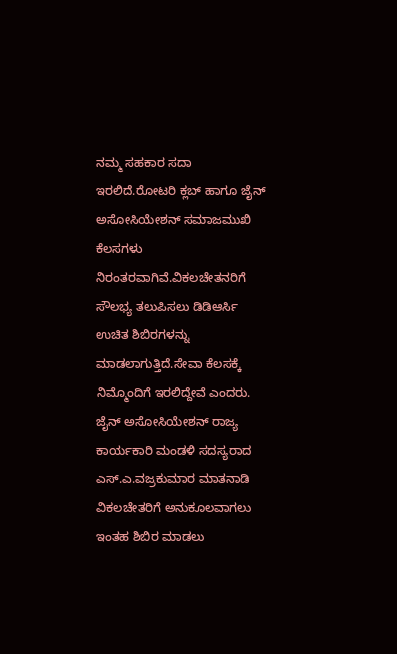ನಮ್ಮ ಸಹಕಾರ ಸದಾ ಇರಲಿದೆ.ರೋಟರಿ ಕ್ಲಬ್ ಹಾಗೂ ಜೈನ್ ಅಸೋಸಿಯೇಶನ್ ಸಮಾಜಮುಖಿ ಕೆಲಸಗಳು ನಿರಂತರವಾಗಿವೆ.ವಿಕಲಚೇತನರಿಗೆ ಸೌಲಭ್ಯ ತಲುಪಿಸಲು ಡಿಡಿಆರ್ಸಿ ಉಚಿತ ಶಿಬಿರಗಳನ್ನು ಮಾಡಲಾಗುತ್ತಿದೆ.ಸೇವಾ ಕೆಲಸಕ್ಕೆ ನಿಮ್ಮೊಂದಿಗೆ ಇರಲಿದ್ದೇವೆ ಎಂದರು.
ಜೈನ್ ಅಸೋಸಿಯೇಶನ್ ರಾಜ್ಯ ಕಾರ್ಯಕಾರಿ ಮಂಡಳಿ ಸದಸ್ಯರಾದ ಎಸ್.ಎ.ವಜ್ರಕುಮಾರ ಮಾತನಾಡಿ ವಿಕಲಚೇತರಿಗೆ ಅನುಕೂಲವಾಗಲು ಇಂತಹ ಶಿಬಿರ ಮಾಡಲು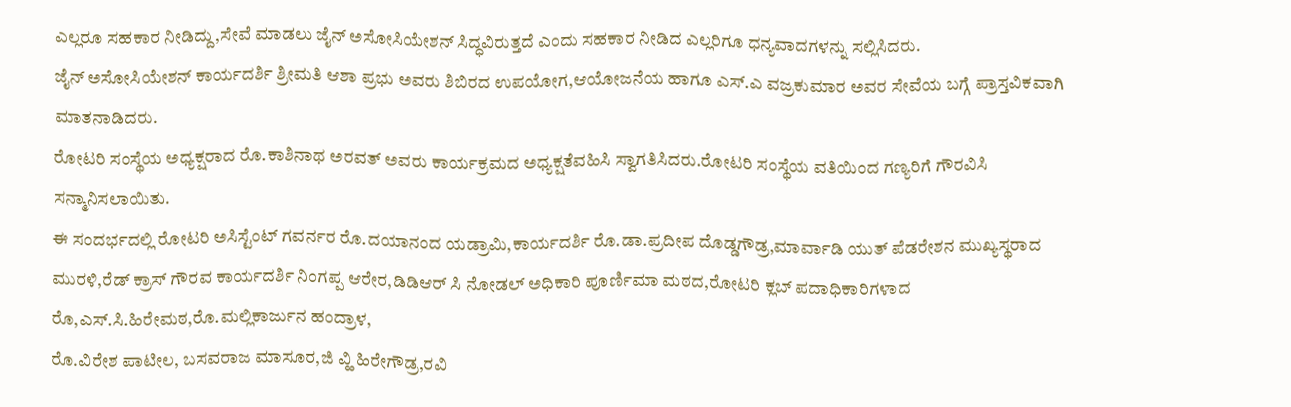ಎಲ್ಲರೂ ಸಹಕಾರ ನೀಡಿದ್ದು,ಸೇವೆ ಮಾಡಲು ಜೈನ್ ಅಸೋಸಿಯೇಶನ್ ಸಿದ್ಧವಿರುತ್ತದೆ ಎಂದು ಸಹಕಾರ ನೀಡಿದ ಎಲ್ಲರಿಗೂ ಧನ್ಯವಾದಗಳನ್ನು ಸಲ್ಲಿಸಿದರು.
ಜೈನ್ ಅಸೋಸಿಯೇಶನ್ ಕಾರ್ಯದರ್ಶಿ ಶ್ರೀಮತಿ ಆಶಾ ಪ್ರಭು ಅವರು ಶಿಬಿರದ ಉಪಯೋಗ,ಆಯೋಜನೆಯ ಹಾಗೂ ಎಸ್.ಎ ವಜ್ರಕುಮಾರ ಅವರ ಸೇವೆಯ ಬಗ್ಗೆ ಪ್ರಾಸ್ತವಿಕವಾಗಿ ಮಾತನಾಡಿದರು.
ರೋಟರಿ ಸಂಸ್ಥೆಯ ಅಧ್ಯಕ್ಷರಾದ ರೊ.ಕಾಶಿನಾಥ ಅರವತ್ ಅವರು ಕಾರ್ಯಕ್ರಮದ ಅಧ್ಯಕ್ಷತೆವಹಿಸಿ ಸ್ವಾಗತಿಸಿದರು.ರೋಟರಿ ಸಂಸ್ಥೆಯ ವತಿಯಿಂದ ಗಣ್ಯರಿಗೆ ಗೌರವಿಸಿ ಸನ್ಮಾನಿಸಲಾಯಿತು.
ಈ ಸಂದರ್ಭದಲ್ಲಿ ರೋಟರಿ ಅಸಿಸ್ಟೆಂಟ್ ಗವರ್ನರ ರೊ.ದಯಾನಂದ ಯಡ್ರಾಮಿ,ಕಾರ್ಯದರ್ಶಿ ರೊ.ಡಾ.ಪ್ರದೀಪ ದೊಡ್ಡಗೌಡ್ರ,ಮಾರ್ವಾಡಿ ಯುತ್ ಪೆಡರೇಶನ ಮುಖ್ಯಸ್ಥರಾದ ಮುರಳಿ,ರೆಡ್ ಕ್ರಾಸ್ ಗೌರವ ಕಾರ್ಯದರ್ಶಿ ನಿಂಗಪ್ಪ ಆರೇರ,ಡಿಡಿಆರ್ ಸಿ ನೋಡಲ್ ಅಧಿಕಾರಿ ಪೂರ್ಣಿಮಾ ಮಠದ,ರೋಟರಿ ಕ್ಲಬ್ ಪದಾಧಿಕಾರಿಗಳಾದ ರೊ,ಎಸ್.ಸಿ.ಹಿರೇಮಠ,ರೊ.ಮಲ್ಲಿಕಾರ್ಜುನ ಹಂದ್ರಾಳ,
ರೊ.ವಿರೇಶ ಪಾಟೀಲ, ಬಸವರಾಜ ಮಾಸೂರ,ಜಿ ವ್ಹಿ ಹಿರೇಗೌಡ್ರ,ರವಿ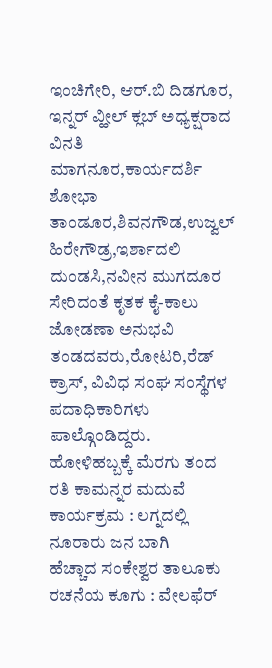ಇಂಚಿಗೇರಿ, ಆರ್.ಬಿ ದಿಡಗೂರ, ಇನ್ನರ್ ವ್ಹೀಲ್ ಕ್ಲಬ್ ಅಧ್ಯಕ್ಷರಾದ ವಿನತಿ ಮಾಗನೂರ,ಕಾರ್ಯದರ್ಶಿ ಶೋಭಾ ತಾಂಡೂರ,ಶಿವನಗೌಡ,ಉಜ್ವಲ್ ಹಿರೇಗೌಡ್ರ,ಇರ್ಶಾದಲಿ ದುಂಡಸಿ,ನವೀನ ಮುಗದೂರ ಸೇರಿದಂತೆ ಕೃತಕ ಕೈ-ಕಾಲು ಜೋಡಣಾ ಅನುಭವಿ ತಂಡದವರು,ರೋಟರಿ,ರೆಡ್ ಕ್ರಾಸ್, ವಿವಿಧ ಸಂಘ ಸಂಸ್ಥೆಗಳ ಪದಾಧಿಕಾರಿಗಳು ಪಾಲ್ಗೊಂಡಿದ್ದರು.
ಹೋಳಿಹಬ್ಬಕ್ಕೆ ಮೆರಗು ತಂದ ರತಿ ಕಾಮನ್ನರ ಮದುವೆ ಕಾರ್ಯಕ್ರಮ : ಲಗ್ನದಲ್ಲಿ ನೂರಾರು ಜನ ಬಾಗಿ
ಹೆಚ್ಚಾದ ಸಂಕೇಶ್ವರ ತಾಲೂಕು ರಚನೆಯ ಕೂಗು : ವೇಲಫೆರ್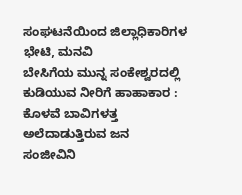ಸಂಘಟನೆಯಿಂದ ಜಿಲ್ಲಾಧಿಕಾರಿಗಳ ಭೇಟಿ, ಮನವಿ
ಬೇಸಿಗೆಯ ಮುನ್ನ ಸಂಕೇಶ್ವರದಲ್ಲಿ ಕುಡಿಯುವ ನೀರಿಗೆ ಹಾಹಾಕಾರ : ಕೊಳವೆ ಬಾವಿಗಳತ್ತ ಅಲೆದಾಡುತ್ತಿರುವ ಜನ
ಸಂಜೀವಿನಿ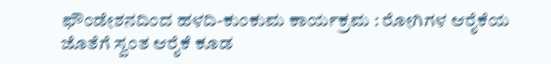ಫೌಂಡೇಶನದಿಂದ ಹಳದಿ-ಕುಂಕುಮ ಕಾರ್ಯಕ್ರಮ : ರೋಗಿಗಳ ಆರೈಕೆಯ ಜೊತೆಗೆ ಸ್ವಂತ ಆರೈಕೆ ಕೂಡ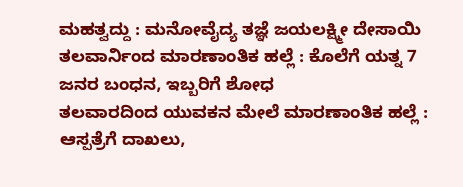ಮಹತ್ವದ್ದು : ಮನೋವೈದ್ಯ ತಜ್ಞೆ ಜಯಲಕ್ಷ್ಮೀ ದೇಸಾಯಿ
ತಲವಾರ್ನಿಂದ ಮಾರಣಾಂತಿಕ ಹಲ್ಲೆ : ಕೊಲೆಗೆ ಯತ್ನ 7 ಜನರ ಬಂಧನ, ಇಬ್ಬರಿಗೆ ಶೋಧ
ತಲವಾರದಿಂದ ಯುವಕನ ಮೇಲೆ ಮಾರಣಾಂತಿಕ ಹಲ್ಲೆ : ಆಸ್ಪತ್ರೆಗೆ ದಾಖಲು,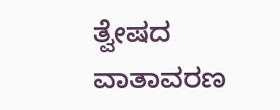ತ್ವೇಷದ ವಾತಾವರಣ